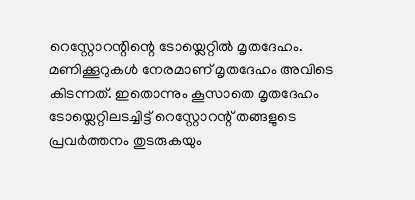റെസ്റ്റോറന്റിന്റെ ടോയ്ലെറ്റിൽ മൃതദേഹം. മണിക്കൂറുകൾ നേരമാണ് മൃതദേഹം അവിടെ കിടന്നത്. ഇതൊന്നും കൂസാതെ മൃതദേഹം ടോയ്ലെറ്റിലടച്ചിട്ട് റെസ്റ്റോറന്റ് തങ്ങളുടെ പ്രവർത്തനം തുടരുകയും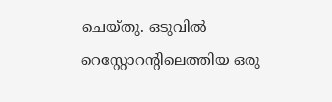ചെയ്തു. ഒടുവിൽ റെസ്റ്റോറന്റിലെത്തിയ ഒരു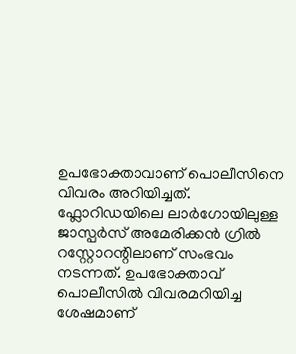ഉപഭോക്താവാണ് പൊലീസിനെ വിവരം അറിയിച്ചത്.
ഫ്ലോറിഡയിലെ ലാർഗോയിലുള്ള ജാസ്പർസ് അമേരിക്കൻ ഗ്രിൽ റസ്റ്റോറന്റിലാണ് സംഭവം നടന്നത്. ഉപഭോക്താവ് പൊലീസിൽ വിവരമറിയിച്ച ശേഷമാണ്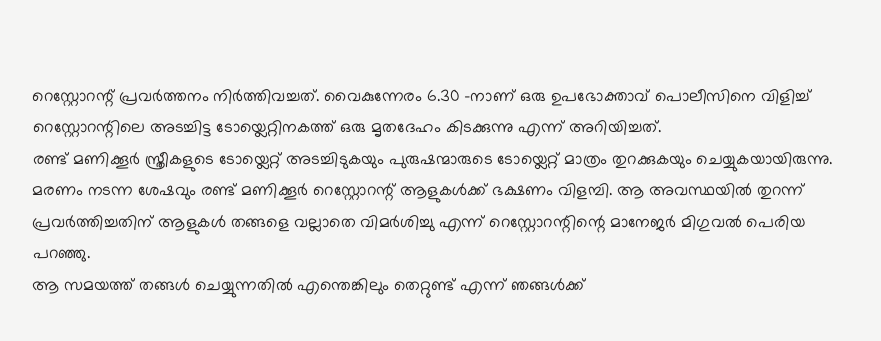റെസ്റ്റോറന്റ് പ്രവർത്തനം നിർത്തിവച്ചത്. വൈകുന്നേരം 6.30 -നാണ് ഒരു ഉപഭോക്താവ് പൊലീസിനെ വിളിച്ച് റെസ്റ്റോറന്റിലെ അടച്ചിട്ട ടോയ്ലെറ്റിനകത്ത് ഒരു മൃതദേഹം കിടക്കുന്നു എന്ന് അറിയിച്ചത്.
രണ്ട് മണിക്കൂർ സ്ത്രീകളുടെ ടോയ്ലെറ്റ് അടച്ചിടുകയും പുരുഷന്മാരുടെ ടോയ്ലെറ്റ് മാത്രം തുറക്കുകയും ചെയ്യുകയായിരുന്നു. മരണം നടന്ന ശേഷവും രണ്ട് മണിക്കൂർ റെസ്റ്റോറന്റ് ആളുകൾക്ക് ഭക്ഷണം വിളമ്പി. ആ അവസ്ഥയിൽ തുറന്ന് പ്രവർത്തിച്ചതിന് ആളുകൾ തങ്ങളെ വല്ലാതെ വിമർശിച്ചു എന്ന് റെസ്റ്റോറന്റിന്റെ മാനേജർ മിഗുവൽ പെരിയ പറഞ്ഞു.
ആ സമയത്ത് തങ്ങൾ ചെയ്യുന്നതിൽ എന്തെങ്കിലും തെറ്റുണ്ട് എന്ന് ഞങ്ങൾക്ക്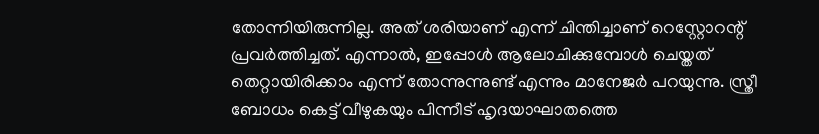തോന്നിയിരുന്നില്ല. അത് ശരിയാണ് എന്ന് ചിന്തിച്ചാണ് റെസ്റ്റോറന്റ് പ്രവർത്തിച്ചത്. എന്നാൽ, ഇപ്പോൾ ആലോചിക്കുമ്പോൾ ചെയ്തത് തെറ്റായിരിക്കാം എന്ന് തോന്നുന്നുണ്ട് എന്നും മാനേജർ പറയുന്നു. സ്ത്രീ ബോധം കെട്ട് വീഴുകയും പിന്നീട് ഹൃദയാഘാതത്തെ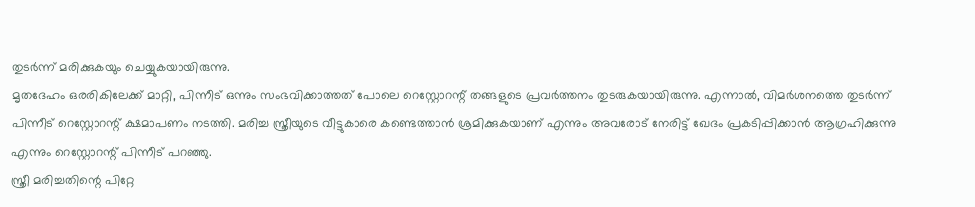തുടർന്ന് മരിക്കുകയും ചെയ്യുകയായിരുന്നു.
മൃതദേഹം ഒരരികിലേക്ക് മാറ്റി, പിന്നീട് ഒന്നും സംഭവിക്കാത്തത് പോലെ റെസ്റ്റോറന്റ് തങ്ങളുടെ പ്രവർത്തനം തുടരുകയായിരുന്നു. എന്നാൽ, വിമർശനത്തെ തുടർന്ന് പിന്നീട് റെസ്റ്റോറന്റ് ക്ഷമാപണം നടത്തി. മരിച്ച സ്ത്രീയുടെ വീട്ടുകാരെ കണ്ടെത്താൻ ശ്രമിക്കുകയാണ് എന്നും അവരോട് നേരിട്ട് ഖേദം പ്രകടിപ്പിക്കാൻ ആഗ്രഹിക്കുന്നു എന്നും റെസ്റ്റോറന്റ് പിന്നീട് പറഞ്ഞു.
സ്ത്രീ മരിച്ചതിന്റെ പിറ്റേ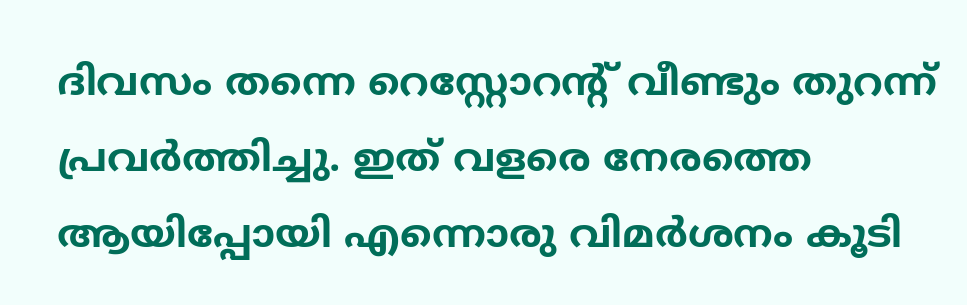ദിവസം തന്നെ റെസ്റ്റോറന്റ് വീണ്ടും തുറന്ന് പ്രവർത്തിച്ചു. ഇത് വളരെ നേരത്തെ ആയിപ്പോയി എന്നൊരു വിമർശനം കൂടി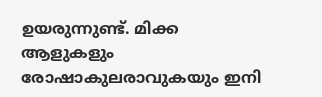ഉയരുന്നുണ്ട്. മിക്ക ആളുകളും രോഷാകുലരാവുകയും ഇനി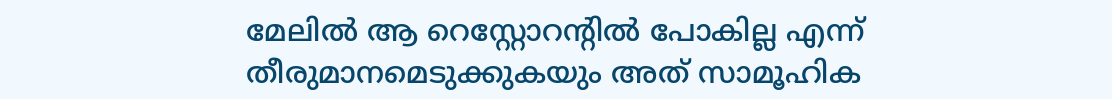മേലിൽ ആ റെസ്റ്റോറന്റിൽ പോകില്ല എന്ന് തീരുമാനമെടുക്കുകയും അത് സാമൂഹിക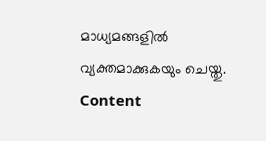മാധ്യമങ്ങളിൽ വ്യക്തമാക്കുകയും ചെയ്തു.
Content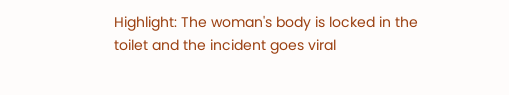Highlight: The woman's body is locked in the toilet and the incident goes viral